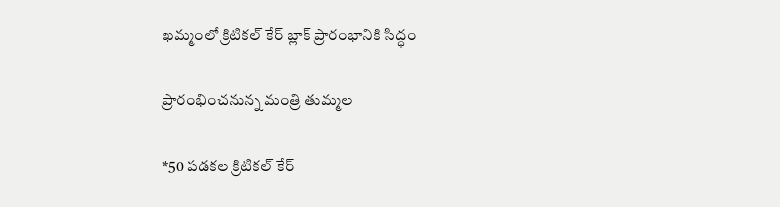ఖమ్మంలో క్రిటికల్ కేర్‌ బ్లాక్‌ ప్రారంభానికి సిద్ధం

ప్రారంభించనున్న మంత్రి తుమ్మల

*50 పడకల క్రిటికల్‌ కేర్‌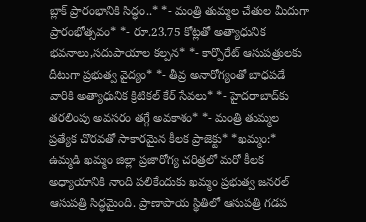బ్లాక్‌ ప్రారంభానికి సిద్ధం..* *- మంత్రి తుమ్మల చేతుల మీదుగా ప్రారంభోత్సవం* *- రూ.23.75 కోట్లతో అత్యాధునిక భవనాలు,సదుపాయాల కల్పన* *- కార్పొరేట్‌ ఆసుపత్రులకు దీటుగా ప్రభుత్వ వైద్యం* *- తీవ్ర అనారోగ్యంతో బాధపడే వారికి అత్యాధునిక క్రిటికల్‌ కేర్‌ సేవలు* *- హైదరాబాద్‌కు తరలింపు అవసరం తగ్గే అవకాశం* *- మంత్రి తుమ్మల ప్రత్యేక చొరవతో సాకారమైన కీలక ప్రాజెక్టు* *ఖమ్మం:* ఉమ్మడి ఖమ్మం జిల్లా ప్రజారోగ్య చరిత్రలో మరో కీలక అధ్యాయానికి నాంది పలికేందుకు ఖమ్మం ప్రభుత్వ జనరల్‌ ఆసుపత్రి సిద్ధమైంది. ప్రాణాపాయ స్థితిలో ఆసుపత్రి గడప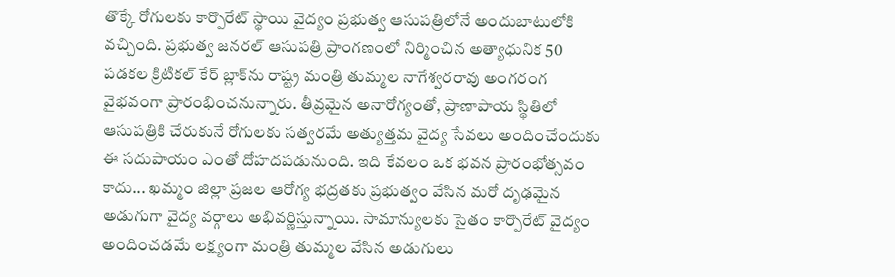తొక్కే రోగులకు కార్పొరేట్ స్థాయి వైద్యం ప్రభుత్వ ఆసుపత్రిలోనే అందుబాటులోకి వచ్చింది. ప్రభుత్వ జనరల్ ఆసుపత్రి ప్రాంగణంలో నిర్మించిన అత్యాధునిక 50 పడకల క్రిటికల్ కేర్ బ్లాక్‌ను రాష్ట్ర మంత్రి తుమ్మల నాగేశ్వరరావు అంగరంగ వైభవంగా ప్రారంభించనున్నారు. తీవ్రమైన అనారోగ్యంతో, ప్రాణాపాయ స్థితిలో ఆసుపత్రికి చేరుకునే రోగులకు సత్వరమే అత్యుత్తమ వైద్య సేవలు అందించేందుకు ఈ సదుపాయం ఎంతో దోహదపడునుంది. ఇది కేవలం ఒక భవన ప్రారంభోత్సవం కాదు... ఖమ్మం జిల్లా ప్రజల ఆరోగ్య భద్రతకు ప్రభుత్వం వేసిన మరో దృఢమైన అడుగుగా వైద్య వర్గాలు అభివర్ణిస్తున్నాయి. సామాన్యులకు సైతం కార్పొరేట్ వైద్యం అందించడమే లక్ష్యంగా మంత్రి తుమ్మల వేసిన అడుగులు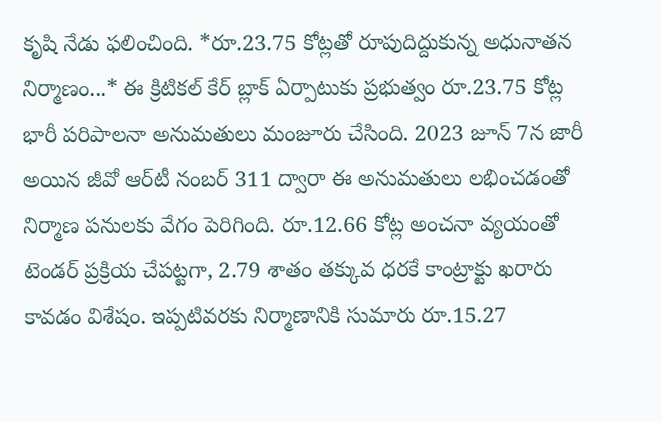కృషి నేడు ఫలించింది. *రూ.23.75 కోట్లతో రూపుదిద్దుకున్న అధునాతన నిర్మాణం...* ఈ క్రిటికల్‌ కేర్‌ బ్లాక్‌ ఏర్పాటుకు ప్రభుత్వం రూ.23.75 కోట్ల భారీ పరిపాలనా అనుమతులు మంజూరు చేసింది. 2023 జూన్‌ 7న జారీ అయిన జీవో ఆర్‌టీ నంబర్‌ 311 ద్వారా ఈ అనుమతులు లభించడంతో నిర్మాణ పనులకు వేగం పెరిగింది. రూ.12.66 కోట్ల అంచనా వ్యయంతో టెండర్‌ ప్రక్రియ చేపట్టగా, 2.79 శాతం తక్కువ ధరకే కాంట్రాక్టు ఖరారు కావడం విశేషం. ఇప్పటివరకు నిర్మాణానికి సుమారు రూ.15.27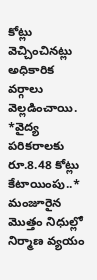కోట్లు వెచ్చించినట్లు అధికారిక వర్గాలు వెల్లడించాయి. *వైద్య పరికరాలకు రూ.8.48 కోట్లు కేటాయింపు..* మంజూరైన మొత్తం నిధుల్లో నిర్మాణ వ్యయం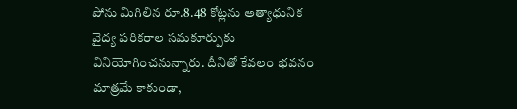పోను మిగిలిన రూ.8.48 కోట్లను అత్యాధునిక వైద్య పరికరాల సమకూర్పుకు వినియోగించనున్నారు. దీనితో కేవలం భవనం మాత్రమే కాకుండా,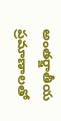అంతర్జాతీయ ప్రమాణాలతో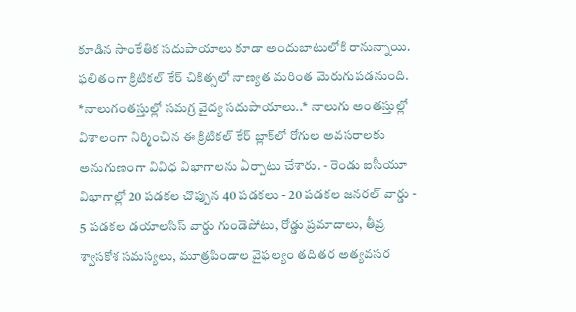కూడిన సాంకేతిక సదుపాయాలు కూడా అందుబాటులోకి రానున్నాయి. ఫలితంగా క్రిటికల్‌ కేర్‌ చికిత్సలో నాణ్యత మరింత మెరుగుపడనుంది. *నాలుగంతస్తుల్లో సమగ్ర వైద్య సదుపాయాలు..* నాలుగు అంతస్తుల్లో విశాలంగా నిర్మించిన ఈ క్రిటికల్‌ కేర్‌ బ్లాక్‌లో రోగుల అవసరాలకు అనుగుణంగా వివిధ విభాగాలను ఏర్పాటు చేశారు. - రెండు ఐసీయూ విభాగాల్లో 20 పడకల చొప్పున 40 పడకలు - 20 పడకల జనరల్‌ వార్డు - 5 పడకల డయాలసిస్‌ వార్డు గుండెపోటు, రోడ్డు ప్రమాదాలు, తీవ్ర శ్వాసకోశ సమస్యలు, మూత్రపిండాల వైఫల్యం తదితర అత్యవసర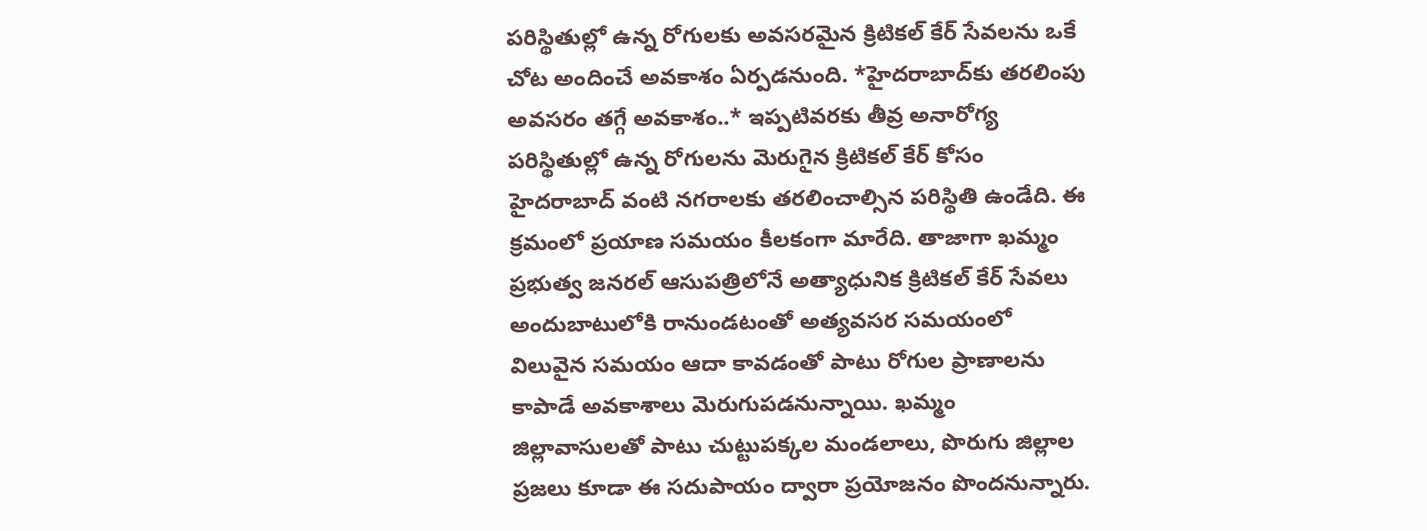పరిస్థితుల్లో ఉన్న రోగులకు అవసరమైన క్రిటికల్‌ కేర్‌ సేవలను ఒకే చోట అందించే అవకాశం ఏర్పడనుంది. *హైదరాబాద్‌కు తరలింపు అవసరం తగ్గే అవకాశం..* ఇప్పటివరకు తీవ్ర అనారోగ్య పరిస్థితుల్లో ఉన్న రోగులను మెరుగైన క్రిటికల్‌ కేర్‌ కోసం హైదరాబాద్‌ వంటి నగరాలకు తరలించాల్సిన పరిస్థితి ఉండేది. ఈ క్రమంలో ప్రయాణ సమయం కీలకంగా మారేది. తాజాగా ఖమ్మం ప్రభుత్వ జనరల్‌ ఆసుపత్రిలోనే అత్యాధునిక క్రిటికల్‌ కేర్‌ సేవలు అందుబాటులోకి రానుండటంతో అత్యవసర సమయంలో విలువైన సమయం ఆదా కావడంతో పాటు రోగుల ప్రాణాలను కాపాడే అవకాశాలు మెరుగుపడనున్నాయి. ఖమ్మం జిల్లావాసులతో పాటు చుట్టుపక్కల మండలాలు, పొరుగు జిల్లాల ప్రజలు కూడా ఈ సదుపాయం ద్వారా ప్రయోజనం పొందనున్నారు.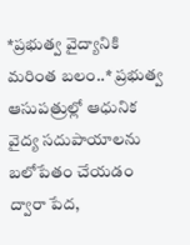*ప్రభుత్వ వైద్యానికి మరింత బలం..* ప్రభుత్వ ఆసుపత్రుల్లో ఆధునిక వైద్య సదుపాయాలను బలోపేతం చేయడం ద్వారా పేద,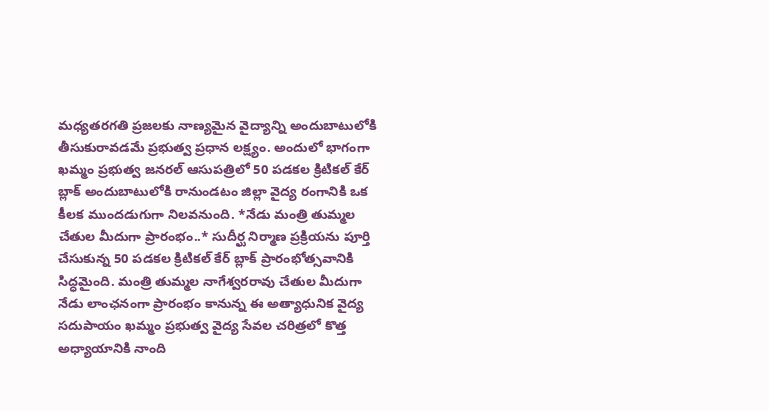మధ్యతరగతి ప్రజలకు నాణ్యమైన వైద్యాన్ని అందుబాటులోకి తీసుకురావడమే ప్రభుత్వ ప్రధాన లక్ష్యం. అందులో భాగంగా ఖమ్మం ప్రభుత్వ జనరల్‌ ఆసుపత్రిలో 50 పడకల క్రిటికల్‌ కేర్‌ బ్లాక్‌ అందుబాటులోకి రానుండటం జిల్లా వైద్య రంగానికి ఒక కీలక ముందడుగుగా నిలవనుంది. *నేడు మంత్రి తుమ్మల చేతుల మీదుగా ప్రారంభం..* సుదీర్ఘ నిర్మాణ ప్రక్రియను పూర్తి చేసుకున్న 50 పడకల క్రిటికల్‌ కేర్‌ బ్లాక్‌ ప్రారంభోత్సవానికి సిద్ధమైంది. మంత్రి తుమ్మల నాగేశ్వరరావు చేతుల మీదుగా నేడు లాంఛనంగా ప్రారంభం కానున్న ఈ అత్యాధునిక వైద్య సదుపాయం ఖమ్మం ప్రభుత్వ వైద్య సేవల చరిత్రలో కొత్త అధ్యాయానికి నాంది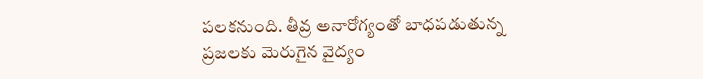పలకనుంది. తీవ్ర అనారోగ్యంతో బాధపడుతున్న ప్రజలకు మెరుగైన వైద్యం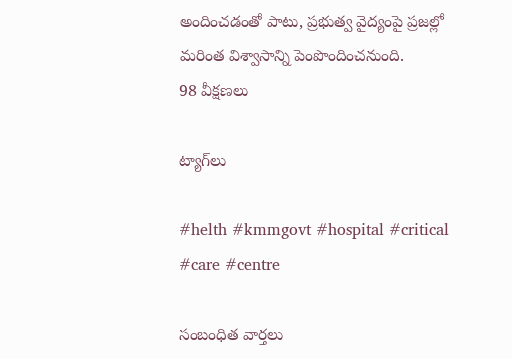అందించడంతో పాటు, ప్రభుత్వ వైద్యంపై ప్రజల్లో మరింత విశ్వాసాన్ని పెంపొందించనుంది.
98 వీక్షణలు

ట్యాగ్‌లు

#helth #kmmgovt #hospital #critical #care #centre

సంబంధిత వార్తలు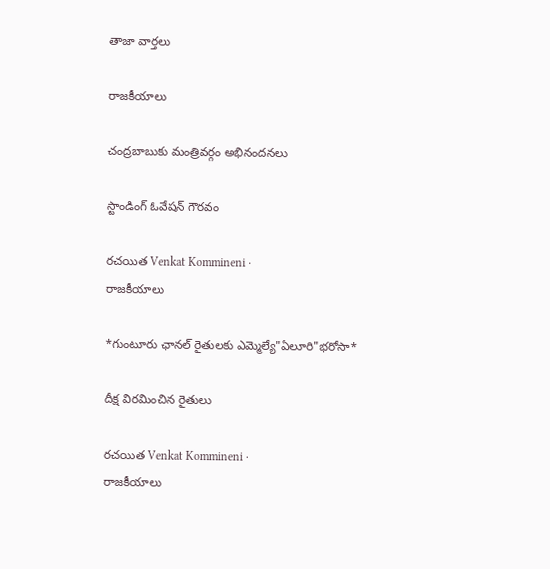తాజా వార్తలు

రాజకీయాలు

చంద్రబాబుకు మంత్రివర్గం అభినందనలు

స్టాండింగ్ ఓవేషన్ గౌరవం

రచయిత Venkat Kommineni ·
రాజకీయాలు

*గుంటూరు ఛానల్ రైతులకు ఎమ్మెల్యే"ఏలూరి"భరోసా*

దీక్ష విరమించిన రైతులు

రచయిత Venkat Kommineni ·
రాజకీయాలు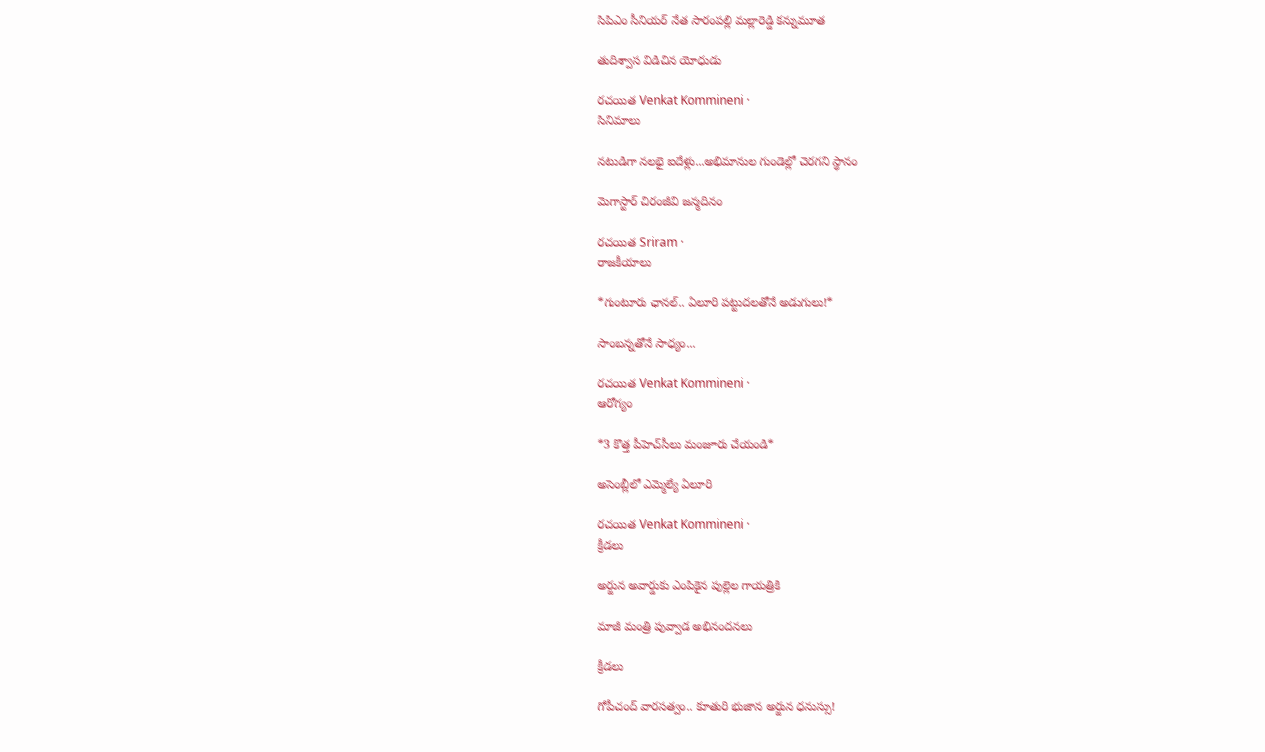సిపిఎం సీనియర్ నేత సారంపల్లి మల్లారెడ్డి కన్నుమూత

తుదిశ్వాస విడిచిన యోధుడు

రచయిత Venkat Kommineni ·
సినిమాలు

నటుడిగా నలభై ఐదేళ్లు...అభిమానుల గుండెల్లో చెరగని స్థానం

మెగాస్టార్ చిరంజీవి జన్మదినం

రచయిత Sriram ·
రాజకీయాలు

*గుంటూరు ఛానల్‌.. ఏలూరి పట్టుదలతోనే అడుగులు!*

సాంబన్నతోనే సాధ్యం...

రచయిత Venkat Kommineni ·
ఆరోగ్యం

*3 కొత్త పీహెచ్‌సీలు మంజూరు చేయండి*

అసెంబ్లీలో ఎమ్మెల్యే ఏలూరి

రచయిత Venkat Kommineni ·
క్రీడలు

అర్జున అవార్డుకు ఎంపికైన పుల్లెల గాయత్రికి

మాజీ మంత్రి పువ్వాడ అభినందనలు

క్రీడలు

గోపీచంద్ వారసత్వం.. కూతురి భుజాన అర్జున ధనుస్సు!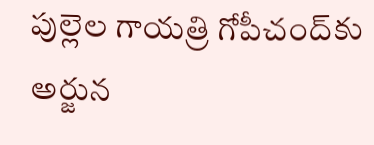పుల్లెల గాయత్రి గోపీచంద్‌కు అర్జున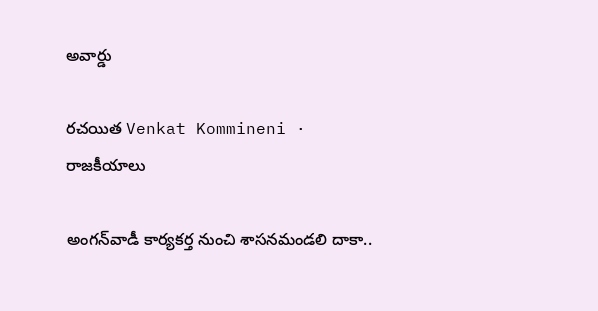అవార్డు

రచయిత Venkat Kommineni ·
రాజకీయాలు

అంగన్‌వాడీ కార్యకర్త నుంచి శాసనమండలి దాకా..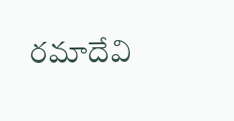రమాదేవి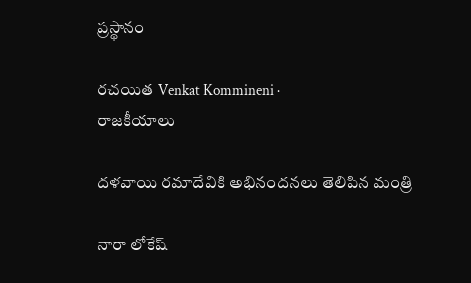ప్రస్థానం

రచయిత Venkat Kommineni ·
రాజకీయాలు

దళవాయి రమాదేవికి అభినందనలు తెలిపిన మంత్రి

నారా లోకేష్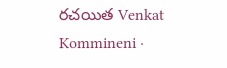రచయిత Venkat Kommineni ·